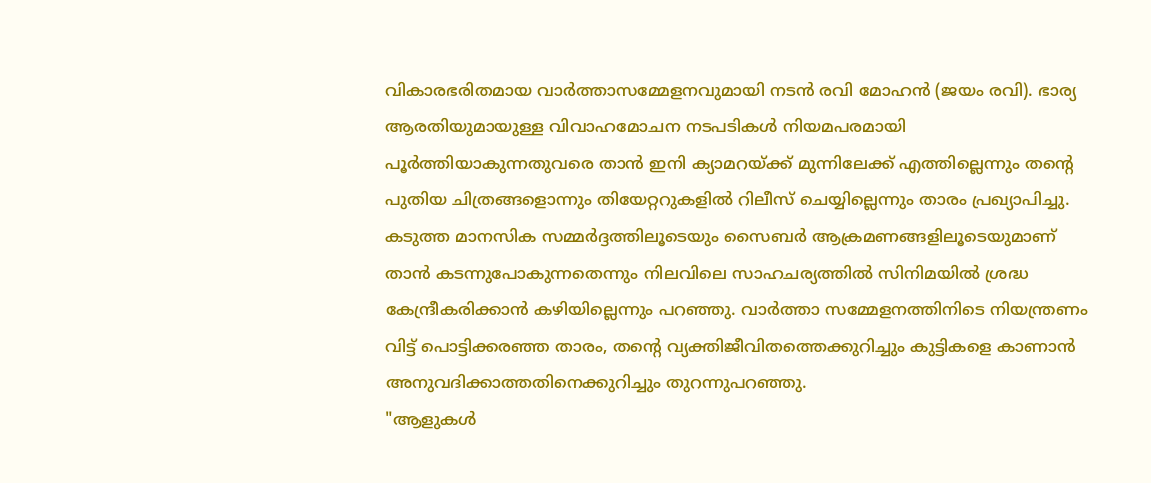വികാരഭരിതമായ വാർത്താസമ്മേളനവുമായി നടൻ രവി മോഹൻ (ജയം രവി). ഭാര്യ ആരതിയുമായുള്ള വിവാഹമോചന നടപടികൾ നിയമപരമായി പൂർത്തിയാകുന്നതുവരെ താൻ ഇനി ക്യാമറയ്ക്ക് മുന്നിലേക്ക് എത്തില്ലെന്നും തന്റെ പുതിയ ചിത്രങ്ങളൊന്നും തിയേറ്ററുകളിൽ റിലീസ് ചെയ്യില്ലെന്നും താരം പ്രഖ്യാപിച്ചു. കടുത്ത മാനസിക സമ്മർദ്ദത്തിലൂടെയും സൈബർ ആക്രമണങ്ങളിലൂടെയുമാണ് താൻ കടന്നുപോകുന്നതെന്നും നിലവിലെ സാഹചര്യത്തിൽ സിനിമയിൽ ശ്രദ്ധ കേന്ദ്രീകരിക്കാൻ കഴിയില്ലെന്നും പറഞ്ഞു. വാർത്താ സമ്മേളനത്തിനിടെ നിയന്ത്രണം വിട്ട് പൊട്ടിക്കരഞ്ഞ താരം, തന്റെ വ്യക്തിജീവിതത്തെക്കുറിച്ചും കുട്ടികളെ കാണാൻ അനുവദിക്കാത്തതിനെക്കുറിച്ചും തുറന്നുപറഞ്ഞു.
"ആളുകൾ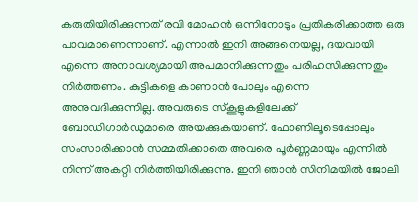കരുതിയിരിക്കുന്നത് രവി മോഹൻ ഒന്നിനോടും പ്രതികരിക്കാത്ത ഒരു പാവമാണെന്നാണ്. എന്നാൽ ഇനി അങ്ങനെയല്ല, ദയവായി എന്നെ അനാവശ്യമായി അപമാനിക്കുന്നതും പരിഹസിക്കുന്നതും നിർത്തണം. കുട്ടികളെ കാണാൻ പോലും എന്നെ അനുവദിക്കുന്നില്ല. അവരുടെ സ്കൂളുകളിലേക്ക് ബോഡിഗാർഡുമാരെ അയക്കുകയാണ്. ഫോണിലൂടെപ്പോലും സംസാരിക്കാൻ സമ്മതിക്കാതെ അവരെ പൂർണ്ണമായും എന്നിൽ നിന്ന് അകറ്റി നിർത്തിയിരിക്കുന്നു. ഇനി ഞാൻ സിനിമയിൽ ജോലി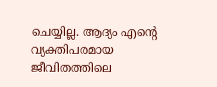ചെയ്യില്ല. ആദ്യം എന്റെ വ്യക്തിപരമായ ജീവിതത്തിലെ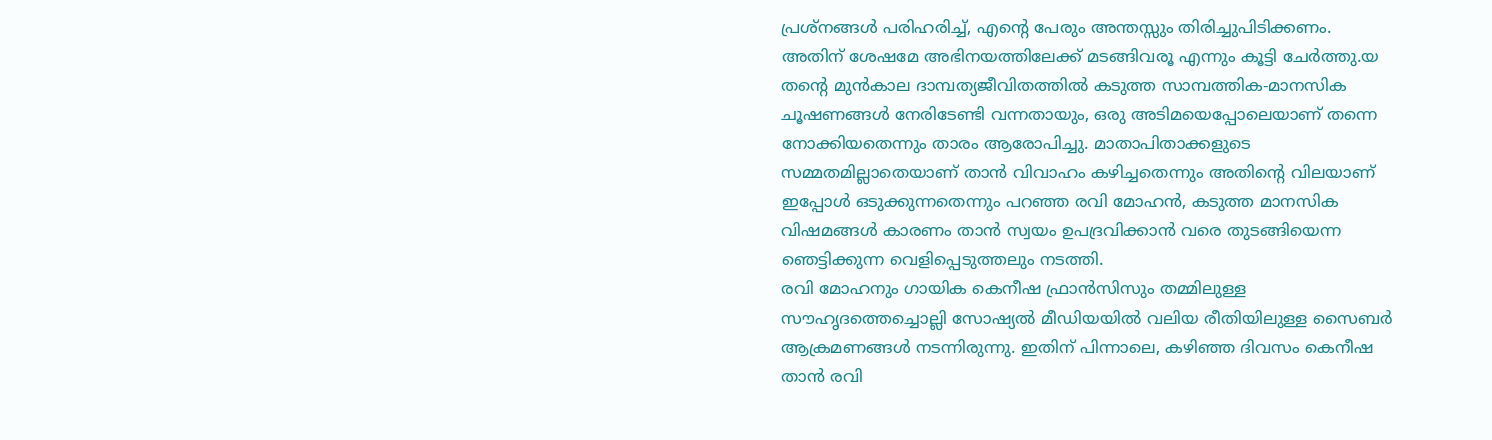പ്രശ്നങ്ങൾ പരിഹരിച്ച്, എന്റെ പേരും അന്തസ്സും തിരിച്ചുപിടിക്കണം. അതിന് ശേഷമേ അഭിനയത്തിലേക്ക് മടങ്ങിവരൂ എന്നും കൂട്ടി ചേർത്തു.യ
തന്റെ മുൻകാല ദാമ്പത്യജീവിതത്തിൽ കടുത്ത സാമ്പത്തിക-മാനസിക ചൂഷണങ്ങൾ നേരിടേണ്ടി വന്നതായും, ഒരു അടിമയെപ്പോലെയാണ് തന്നെ നോക്കിയതെന്നും താരം ആരോപിച്ചു. മാതാപിതാക്കളുടെ സമ്മതമില്ലാതെയാണ് താൻ വിവാഹം കഴിച്ചതെന്നും അതിന്റെ വിലയാണ് ഇപ്പോൾ ഒടുക്കുന്നതെന്നും പറഞ്ഞ രവി മോഹൻ, കടുത്ത മാനസിക വിഷമങ്ങൾ കാരണം താൻ സ്വയം ഉപദ്രവിക്കാൻ വരെ തുടങ്ങിയെന്ന ഞെട്ടിക്കുന്ന വെളിപ്പെടുത്തലും നടത്തി.
രവി മോഹനും ഗായിക കെനീഷ ഫ്രാൻസിസും തമ്മിലുള്ള സൗഹൃദത്തെച്ചൊല്ലി സോഷ്യൽ മീഡിയയിൽ വലിയ രീതിയിലുള്ള സൈബർ ആക്രമണങ്ങൾ നടന്നിരുന്നു. ഇതിന് പിന്നാലെ, കഴിഞ്ഞ ദിവസം കെനീഷ താൻ രവി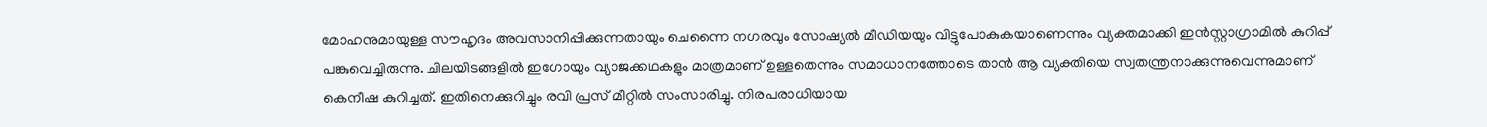മോഹനുമായുള്ള സൗഹൃദം അവസാനിപ്പിക്കുന്നതായും ചെന്നൈ നഗരവും സോഷ്യൽ മീഡിയയും വിട്ടുപോകുകയാണെന്നും വ്യക്തമാക്കി ഇൻസ്റ്റാഗ്രാമിൽ കുറിപ്പ് പങ്കുവെച്ചിരുന്നു. ചിലയിടങ്ങളിൽ ഇഗോയും വ്യാജക്കഥകളും മാത്രമാണ് ഉള്ളതെന്നും സമാധാനത്തോടെ താൻ ആ വ്യക്തിയെ സ്വതന്ത്രനാക്കുന്നുവെന്നുമാണ് കെനീഷ കുറിച്ചത്. ഇതിനെക്കുറിച്ചും രവി പ്രസ് മീറ്റിൽ സംസാരിച്ചു. നിരപരാധിയായ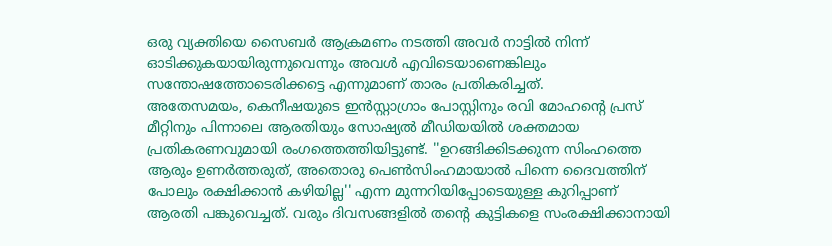ഒരു വ്യക്തിയെ സൈബർ ആക്രമണം നടത്തി അവർ നാട്ടിൽ നിന്ന് ഓടിക്കുകയായിരുന്നുവെന്നും അവൾ എവിടെയാണെങ്കിലും സന്തോഷത്തോടെരിക്കട്ടെ എന്നുമാണ് താരം പ്രതികരിച്ചത്.
അതേസമയം, കെനീഷയുടെ ഇൻസ്റ്റാഗ്രാം പോസ്റ്റിനും രവി മോഹന്റെ പ്രസ് മീറ്റിനും പിന്നാലെ ആരതിയും സോഷ്യൽ മീഡിയയിൽ ശക്തമായ പ്രതികരണവുമായി രംഗത്തെത്തിയിട്ടുണ്ട്. ''ഉറങ്ങിക്കിടക്കുന്ന സിംഹത്തെ ആരും ഉണർത്തരുത്, അതൊരു പെൺസിംഹമായാൽ പിന്നെ ദൈവത്തിന് പോലും രക്ഷിക്കാൻ കഴിയില്ല'' എന്ന മുന്നറിയിപ്പോടെയുള്ള കുറിപ്പാണ് ആരതി പങ്കുവെച്ചത്. വരും ദിവസങ്ങളിൽ തന്റെ കുട്ടികളെ സംരക്ഷിക്കാനായി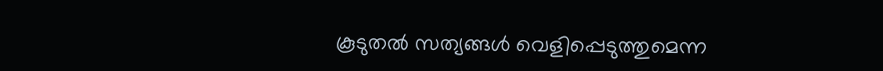കൂടുതൽ സത്യങ്ങൾ വെളിപ്പെടുത്തുമെന്ന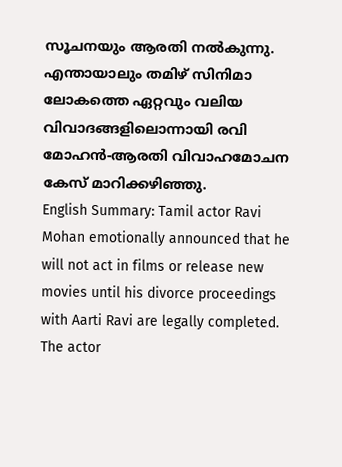സൂചനയും ആരതി നൽകുന്നു. എന്തായാലും തമിഴ് സിനിമാ ലോകത്തെ ഏറ്റവും വലിയ വിവാദങ്ങളിലൊന്നായി രവി മോഹൻ-ആരതി വിവാഹമോചന കേസ് മാറിക്കഴിഞ്ഞു.
English Summary: Tamil actor Ravi Mohan emotionally announced that he will not act in films or release new movies until his divorce proceedings with Aarti Ravi are legally completed. The actor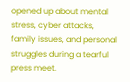opened up about mental stress, cyber attacks, family issues, and personal struggles during a tearful press meet.